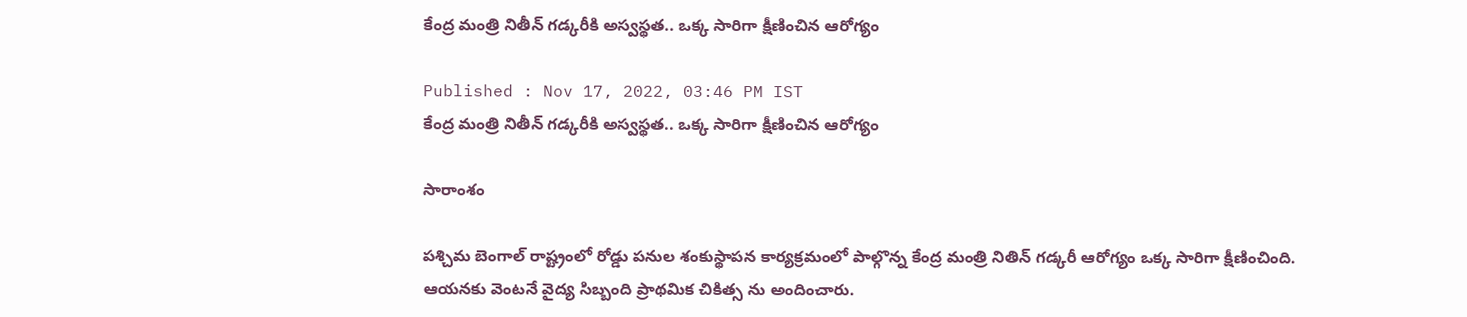కేంద్ర మంత్రి నితీన్ గడ్కరీకి అస్వస్థత.. ఒక్క సారిగా క్షీణించిన ఆరోగ్యం

Published : Nov 17, 2022, 03:46 PM IST
కేంద్ర మంత్రి నితీన్ గడ్కరీకి అస్వస్థత.. ఒక్క సారిగా క్షీణించిన ఆరోగ్యం

సారాంశం

పశ్చిమ బెంగాల్ రాష్ట్రంలో రోడ్డు పనుల శంకుస్థాపన కార్యక్రమంలో పాల్గొన్న కేంద్ర మంత్రి నితిన్ గడ్కరీ ఆరోగ్యం ఒక్క సారిగా క్షీణించింది. ఆయనకు వెంటనే వైద్య సిబ్బంది ప్రాథమిక చికిత్స ను అందించారు.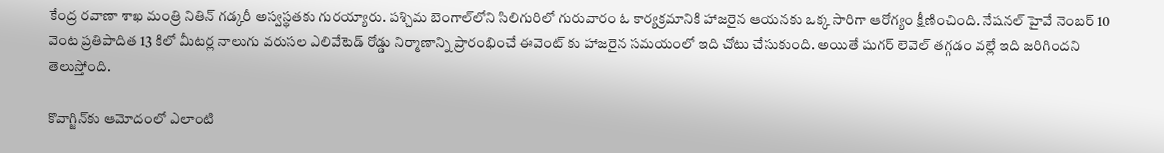కేంద్ర రవాణా శాఖ మంత్రి నితిన్ గడ్కరీ అస్వస్థతకు గురయ్యారు. పశ్చిమ బెంగాల్‌లోని సిలిగురిలో గురువారం ఓ కార్యక్రమానికి హాజరైన ఆయనకు ఒక్క సారిగా ఆరోగ్యం క్షీణించింది. నేషనల్ హైవే నెంబర్ 10 వెంట ప్రతిపాదిత 13 కిలో మీటర్ల నాలుగు వరుసల ఎలివేటెడ్ రోడ్డు నిర్మాణాన్ని ప్రారంభించే ఈవెంట్ కు హాజరైన సమయంలో ఇది చోటు చేసుకుంది. అయితే షుగర్ లెవెల్ తగ్గడం వల్లే ఇది జరిగిందని తెలుస్తోంది.

కొవాగ్జిన్‌కు ఆమోదంలో ఎలాంటి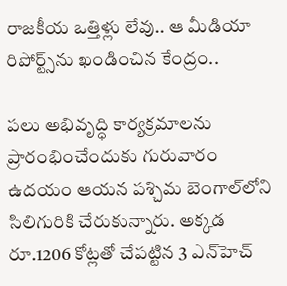రాజకీయ ఒత్తిళ్లు లేవు.. ఆ మీడియా రిపోర్ట్స్‌ను ఖండించిన కేంద్రం..

పలు అభివృద్ధి కార్యక్రమాలను ప్రారంభించేందుకు గురువారం ఉదయం ఆయన పశ్చిమ బెంగాల్‌లోని సిలిగురికి చేరుకున్నారు. అక్కడ రూ.1206 కోట్లతో చేపట్టిన 3 ఎన్‌హెచ్‌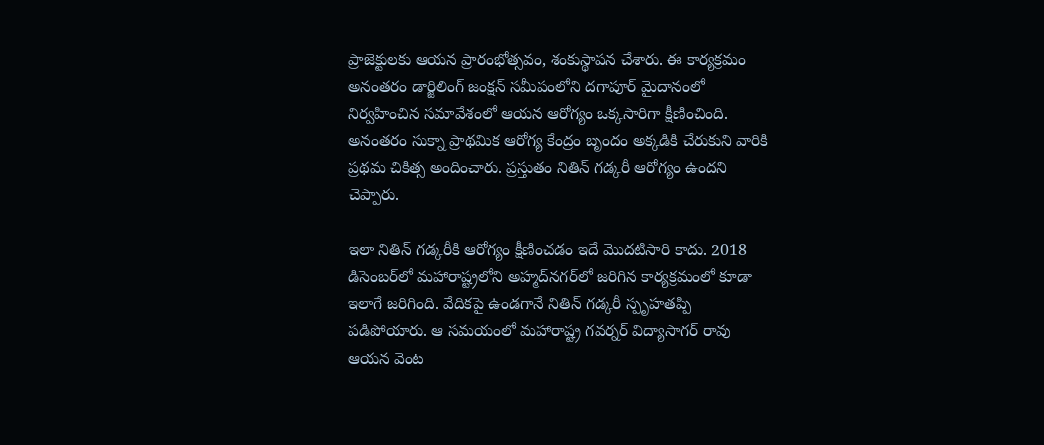ప్రాజెక్టులకు ఆయన ప్రారంభోత్సవం, శంకుస్థాపన చేశారు. ఈ కార్యక్రమం అనంతరం డార్జిలింగ్ జంక్షన్ సమీపంలోని దగాపూర్ మైదానంలో నిర్వహించిన సమావేశంలో ఆయన ఆరోగ్యం ఒక్కసారిగా క్షీణించింది. అనంతరం సుక్నా ప్రాథమిక ఆరోగ్య కేంద్రం బృందం అక్కడికి చేరుకుని వారికి ప్రథమ చికిత్స అందించారు. ప్రస్తుతం నితిన్ గడ్కరీ ఆరోగ్యం ఉందని చెప్పారు.

ఇలా నితిన్ గడ్కరీకి ఆరోగ్యం క్షీణించడం ఇదే మొదటిసారి కాదు. 2018 డిసెంబర్‌లో మహారాష్ట్రలోని అహ్మద్‌నగర్‌లో జరిగిన కార్యక్రమంలో కూడా ఇలాగే జరిగింది. వేదికపై ఉండగానే నితిన్ గడ్కరీ స్పృహతప్పి పడిపోయారు. ఆ సమయంలో మహారాష్ట్ర గవర్నర్ విద్యాసాగర్ రావు ఆయన వెంట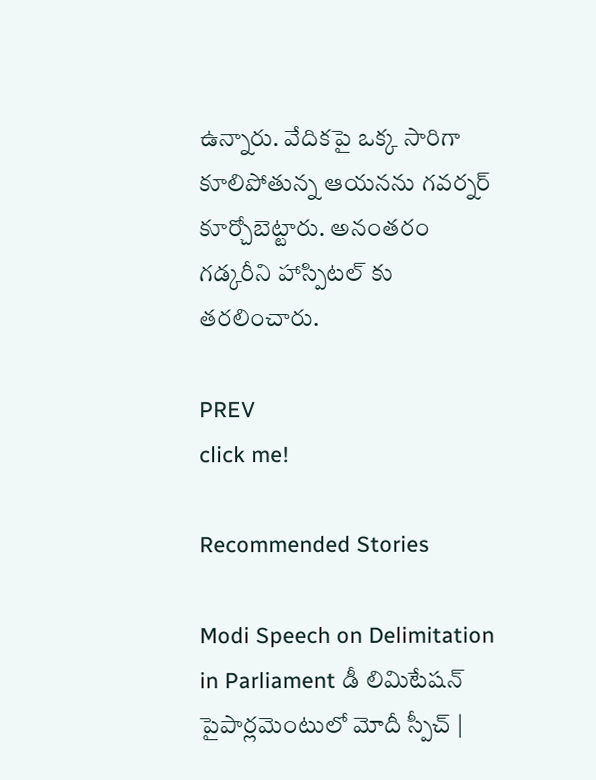ఉన్నారు. వేదికపై ఒక్క సారిగా కూలిపోతున్న ఆయనను గవర్నర్ కూర్చోబెట్టారు. అనంతరం గడ్కరీని హాస్పిటల్ కు తరలించారు.

PREV
click me!

Recommended Stories

Modi Speech on Delimitation in Parliament డీ లిమిటేషన్ పైపార్లమెంటులో మోదీ స్పీచ్ |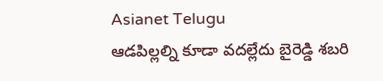Asianet Telugu
ఆడపిల్లల్ని కూడా వదల్లేదు బైరెడ్డి శబరి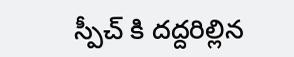స్పీచ్ కి దద్దరిల్లిన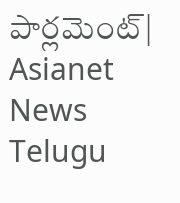పార్లమెంట్| Asianet News Telugu